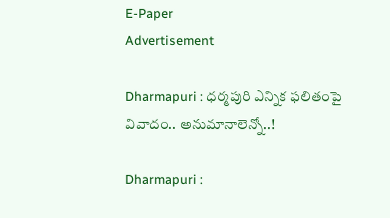E-Paper
Advertisement

Dharmapuri : ధర్మపురి ఎన్నిక ఫలితంపై వివాదం.. అనుమానాలెన్నో..!

Dharmapuri :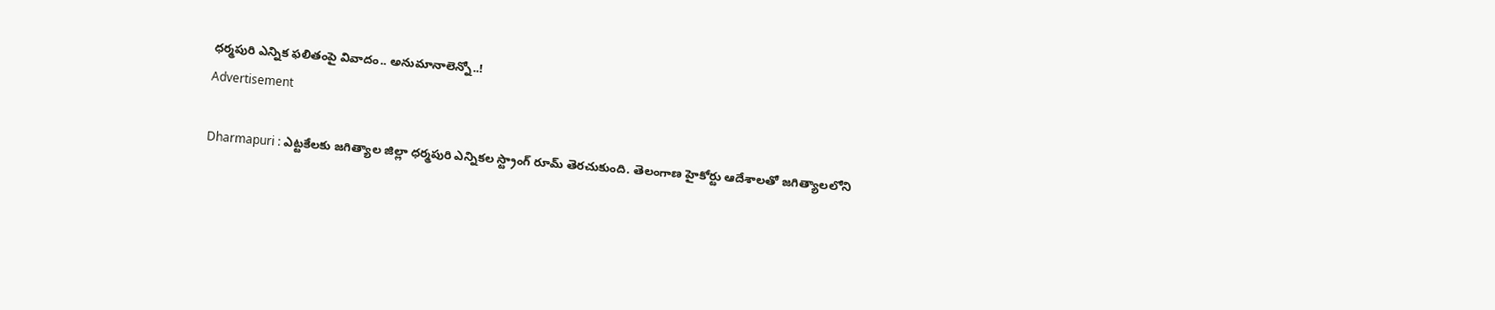ధర్మపురి ఎన్నిక ఫలితంపై వివాదం.. అనుమానాలెన్నో..!
Advertisement

Dharmapuri : ఎట్టకేలకు జగిత్యాల జిల్లా ధర్మపురి ఎన్నికల స్ట్రాంగ్‌ రూమ్‌ తెరచుకుంది. తెలంగాణ హైకోర్టు ఆదేశాలతో జగిత్యాలలోని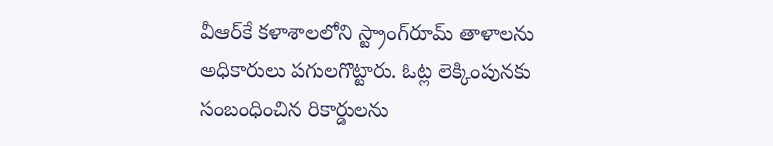వీఆర్‌కే కళాశాలలోని స్ట్రాంగ్‌రూమ్‌ తాళాలను అధికారులు పగులగొట్టారు. ఓట్ల లెక్కింపునకు సంబంధించిన రికార్డులను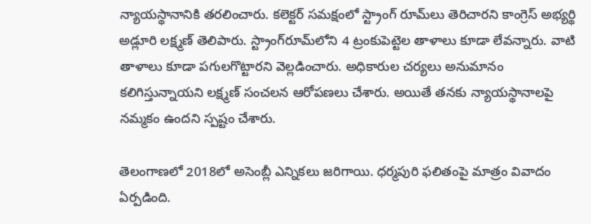న్యాయస్థానానికి తరలించారు. కలెక్టర్‌ సమక్షంలో స్ట్రాంగ్‌ రూమ్‌లు తెరిచారని కాంగ్రెస్‌ అభ్యర్థి అడ్లూరి లక్ష్మణ్‌ తెలిపారు. స్ట్రాంగ్‌రూమ్‌లోని 4 ట్రంకుపెట్టెల తాళాలు కూడా లేవన్నారు. వాటి తాళాలు కూడా పగులగొట్టారని వెల్లడించారు. అధికారుల చర్యలు అనుమానం కలిగిస్తున్నాయని లక్ష్మణ్‌ సంచలన ఆరోపణలు చేశారు. అయితే తనకు న్యాయస్థానాలపై నమ్మకం ఉందని స్పష్టం చేశారు.

తెలంగాణలో 2018లో అసెంబ్లీ ఎన్నికలు జరిగాయి. ధర్మపురి ఫలితంపై మాత్రం వివాదం ఏర్పడింది.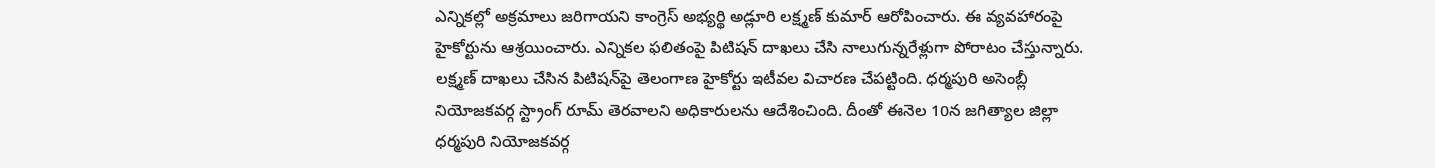ఎన్నికల్లో అక్రమాలు జరిగాయని కాంగ్రెస్‌ అభ్యర్థి అడ్లూరి లక్ష్మణ్‌ కుమార్‌ ఆరోపించారు. ఈ వ్యవహారంపై హైకోర్టును ఆశ్రయించారు. ఎన్నికల ఫలితంపై పిటిషన్‌ దాఖలు చేసి నాలుగున్నరేళ్లుగా పోరాటం చేస్తున్నారు. లక్ష్మణ్‌ దాఖలు చేసిన పిటిషన్‌పై తెలంగాణ హైకోర్టు ఇటీవల విచారణ చేపట్టింది. ధర్మపురి అసెంబ్లీ నియోజకవర్గ స్ట్రాంగ్‌ రూమ్ తెరవాలని అధికారులను ఆదేశించింది. దీంతో ఈనెల 10న జగిత్యాల జిల్లా ధర్మపురి నియోజకవర్గ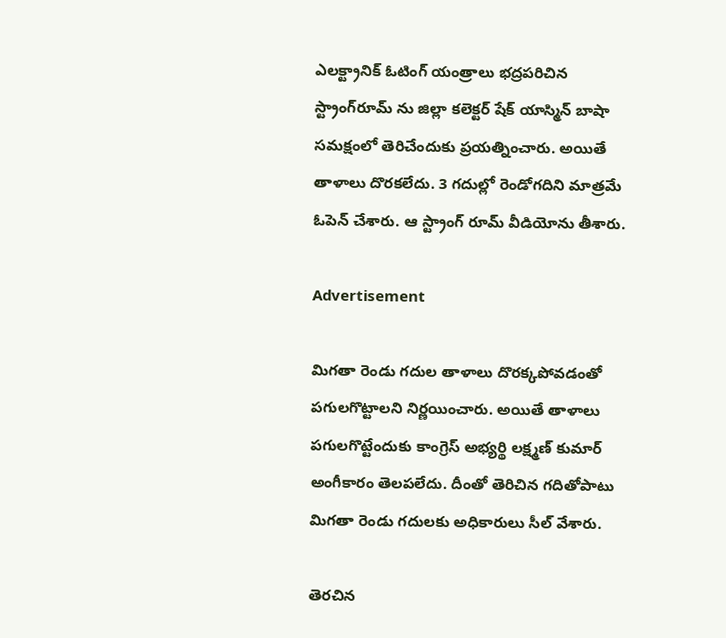ఎలక్ట్రానిక్‌ ఓటింగ్‌ యంత్రాలు భద్రపరిచిన స్ట్రాంగ్‌రూమ్ ను జిల్లా కలెక్టర్‌ షేక్‌ యాస్మిన్‌ బాషా సమక్షంలో తెరిచేందుకు ప్రయత్నించారు. అయితే తాళాలు దొరకలేదు. 3 గదుల్లో రెండోగదిని మాత్రమే ఓపెన్ చేశారు. ఆ స్ట్రాంగ్ రూమ్ వీడియోను తీశారు.

Advertisement

మిగతా రెండు గదుల తాళాలు దొరక్కపోవడంతో పగులగొట్టాలని నిర్ణయించారు. అయితే తాళాలు పగులగొట్టేందుకు కాంగ్రెస్‌ అభ్యర్థి లక్ష్మణ్‌ కుమార్‌ అంగీకారం తెలపలేదు. దీంతో తెరిచిన గదితోపాటు మిగతా రెండు గదులకు అధికారులు సీల్‌ వేశారు.

తెరచిన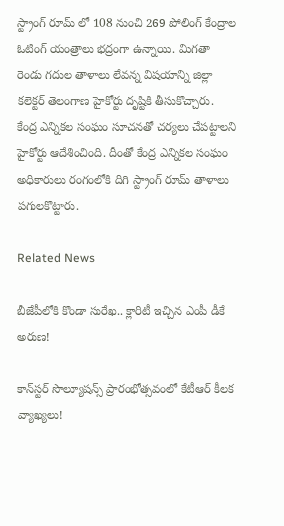స్ట్రాంగ్ రూమ్ లో 108 నుంచి 269 పోలింగ్‌ కేంద్రాల ఓటింగ్‌ యంత్రాలు భద్రంగా ఉన్నాయి. మిగతా రెండు గదుల తాళాలు లేవన్న విషయాన్ని జిల్లా కలెక్టర్‌ తెలంగాణ హైకోర్టు దృష్టికి తీసుకొచ్చారు. కేంద్ర ఎన్నికల సంఘం సూచనతో చర్యలు చేపట్టాలని హైకోర్టు ఆదేశించింది. దీంతో కేంద్ర ఎన్నికల సంఘం అధికారులు రంగంలోకి దిగి స్ట్రాంగ్‌ రూమ్‌ తాళాలు పగులకొట్టారు.

Related News

బీజేపీలోకి కొండా సురేఖ.. క్లారిటీ ఇచ్చిన ఎంపీ డీకే అరుణ!

కాన్‌స్టర్ సొల్యూషన్స్ ప్రారంభోత్సవంలో కేటీఆర్ కీలక వ్యాఖ్యలు!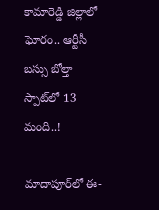కామారెడ్డి జిల్లాలో ఘోరం.. ఆర్టీసీ బస్సు బోల్తా స్పాట్‌లో 13 మంది..!

మాదాపూర్‌లో ఈ-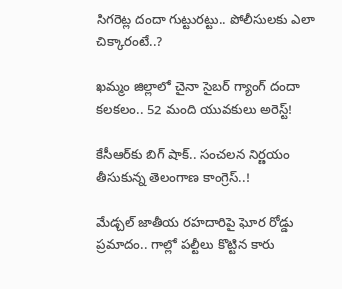సిగరెట్ల దందా గుట్టురట్టు.. పోలీసులకు ఎలా చిక్కారంటే..?

ఖమ్మం జిల్లాలో చైనా సైబర్ గ్యాంగ్ దందా కలకలం.. 52 మంది యువకులు అరెస్ట్!

కేసీఆర్‌కు బిగ్ షాక్.. సంచలన నిర్ణయం తీసుకున్న తెలంగాణ కాంగ్రెస్..!

మేడ్చల్ జాతీయ రహదారిపై ఘోర రోడ్డు ప్రమాదం.. గాల్లో పల్టీలు కొట్టిన కారు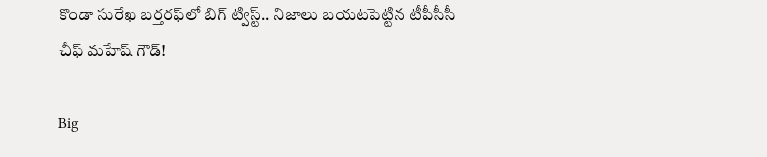కొండా సురేఖ బర్తరఫ్‌లో బిగ్ ట్విస్ట్.. నిజాలు బయటపెట్టిన టీపీసీసీ చీఫ్ మహేష్ గౌడ్!

Big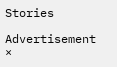Stories

Advertisement
×